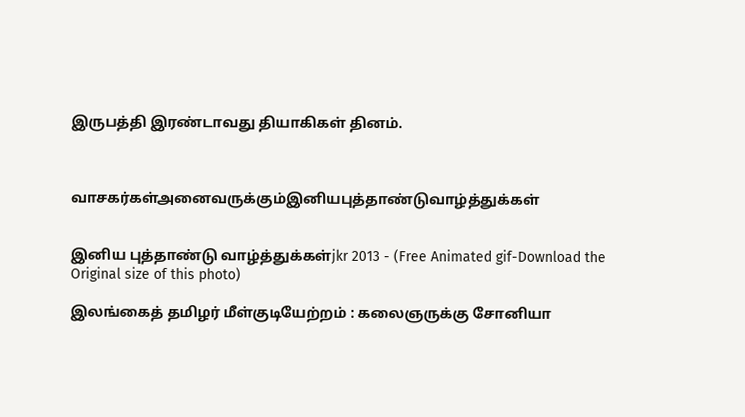இருபத்தி இரண்டாவது தியாகிகள் தினம்.



வாசகர்கள்அனைவருக்கும்இனியபுத்தாண்டுவாழ்த்துக்கள்


இனிய புத்தாண்டு வாழ்த்துக்கள்jkr 2013 - (Free Animated gif-Download the Original size of this photo)

இலங்கைத் தமிழர் மீள்குடியேற்றம் : கலைஞருக்கு சோனியா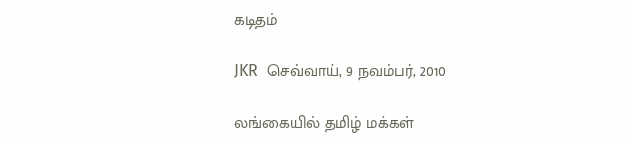கடிதம்

JKR  செவ்வாய், 9 நவம்பர், 2010

லங்கையில் தமிழ் மக்கள்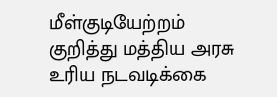மீள்குடியேற்றம் குறித்து மத்திய அரசு உரிய நடவடிக்கை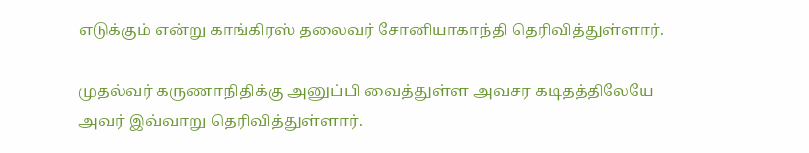எடுக்கும் என்று காங்கிரஸ் தலைவர் சோனியாகாந்தி தெரிவித்துள்ளார்.

முதல்வர் கருணாநிதிக்கு அனுப்பி வைத்துள்ள அவசர கடிதத்திலேயே அவர் இவ்வாறு தெரிவித்துள்ளார்.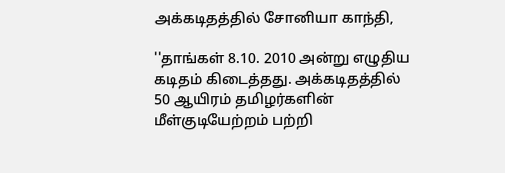அக்கடிதத்தில் சோனியா காந்தி,

''தாங்கள் 8.10. 2010 அன்று எழுதிய கடிதம் கிடைத்தது. அக்கடிதத்தில் 50 ஆயிரம் தமிழர்களின் மீள்குடியேற்றம் பற்றி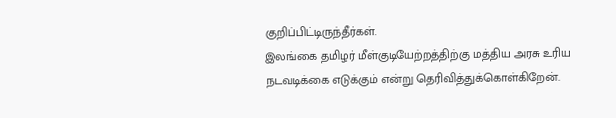குறிப்பிட்டிருந்தீர்கள்.
இலங்கை தமிழர் மீள்குடியேற்றத்திற்கு மத்திய அரசு உரிய நடவடிக்கை எடுக்கும் என்று தெரிவித்துக்கொள்கிறேன்.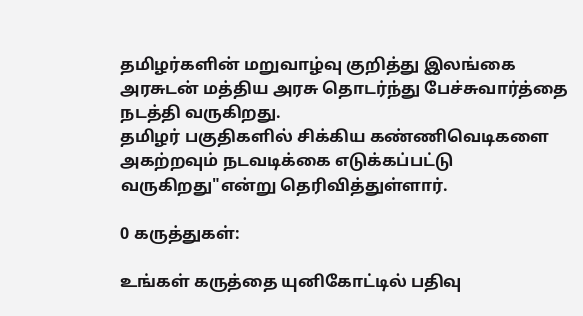தமிழர்களின் மறுவாழ்வு குறித்து இலங்கை அரசுடன் மத்திய அரசு தொடர்ந்து பேச்சுவார்த்தை நடத்தி வருகிறது.
தமிழர் பகுதிகளில் சிக்கிய கண்ணிவெடிகளை அகற்றவும் நடவடிக்கை எடுக்கப்பட்டு வருகிறது"என்று தெரிவித்துள்ளார்.

0 கருத்துகள்:

உங்கள் கருத்தை யுனிகோட்டில் பதிவு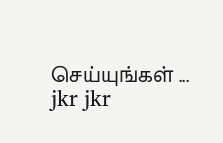செய்யுங்கள் ...
jkr jkr